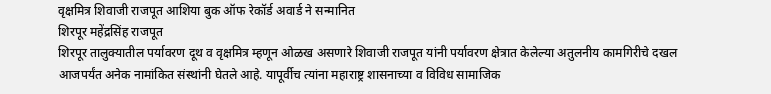वृक्षमित्र शिवाजी राजपूत आशिया बुक ऑफ रेकॉर्ड अवार्ड ने सन्मानित
शिरपूर महेंद्रसिंह राजपूत
शिरपूर तालुक्यातील पर्यावरण दूथ व वृक्षमित्र म्हणून ओळख असणारे शिवाजी राजपूत यांनी पर्यावरण क्षेत्रात केलेल्या अतुलनीय कामगिरीचे दखल आजपर्यंत अनेक नामांकित संस्थांनी घेतले आहे. यापूर्वीच त्यांना महाराष्ट्र शासनाच्या व विविध सामाजिक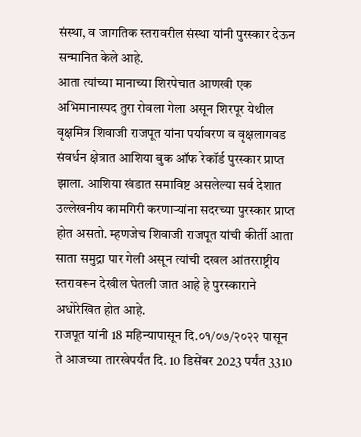संस्था, व जागतिक स्तरावरील संस्था यांनी पुरस्कार देऊन सन्मानित केले आहे.
आता त्यांच्या मानाच्या शिरपेचात आणखी एक अभिमानास्पद तुरा रोवला गेला असून शिरपूर येथील वृक्षमित्र शिवाजी राजपूत यांना पर्यावरण व वृक्षलागवड संवर्धन क्षेत्रात आशिया बुक ऑफ रेकॉर्ड पुरस्कार प्राप्त झाला. आशिया खंडात समाविष्ट असलेल्या सर्व देशात उल्लेखनीय कामगिरी करणाऱ्यांना सदरच्या पुरस्कार प्राप्त होत असतो. म्हणजेच शिवाजी राजपूत यांची कीर्ती आता साता समुद्रा पार गेली असून त्यांची दखल आंतरराष्ट्रीय स्तरावरून देखील घेतली जात आहे हे पुरस्काराने अधोरेखित होत आहे.
राजपूत यांनी 18 महिन्यापासून दि.०१/०७/२०२२ पासून ते आजच्या तारखेपर्यंत दि. 10 डिसेंबर 2023 पर्यंत 3310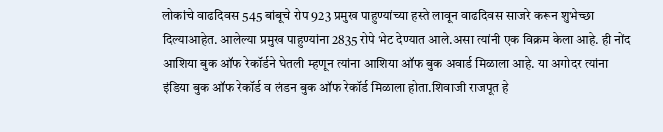लोकांचे वाढदिवस 545 बांबूचे रोप 923 प्रमुख पाहुण्यांच्या हस्ते लावून वाढदिवस साजरे करून शुभेच्छा दिल्याआहेत. आलेल्या प्रमुख पाहुण्यांना 2835 रोपे भेट देण्यात आले.असा त्यांनी एक विक्रम केला आहे. ही नोंद आशिया बुक ऑफ रेकॉर्डने घेतली म्हणून त्यांना आशिया ऑफ बुक अवार्ड मिळाला आहे. या अगोदर त्यांना इंडिया बुक ऑफ रेकॉर्ड व लंडन बुक ऑफ रेकॉर्ड मिळाला होता.शिवाजी राजपूत हे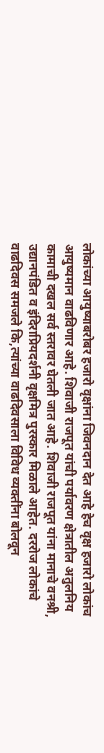लोकांच्या आयुष्याबरोबर हजारो वृक्षांना जिवनदान देत आहे हेच वृक्ष हजारो लोकांच आयुष्यमान वाढविणार आहे. शिवाजी राजपूत यांची पर्यावरण क्षेत्रातील अतुलनिय कामाची दखल सर्व स्तरावर घेतली जात आहे. शिवाजी राजपूत यांना मानाचे वनश्री, उद्यानपंडित व इंदिराप्रियदर्शनी वृक्षमित्र पुरस्कार मिळाले आहेत. दररोज लोकांचे वाढदिवस समजले कि,त्यांच्या वाढदिवसाला विविध व्यक्तींना बोलवून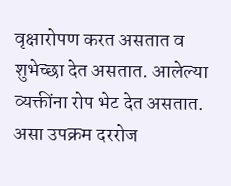वृक्षारोपण करत असतात व शुभेच्छा देत असतात. आलेल्या व्यक्तींना रोप भेट देत असतात. असा उपक्रम दररोज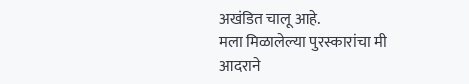अखंडित चालू आहे.
मला मिळालेल्या पुरस्कारांचा मी आदराने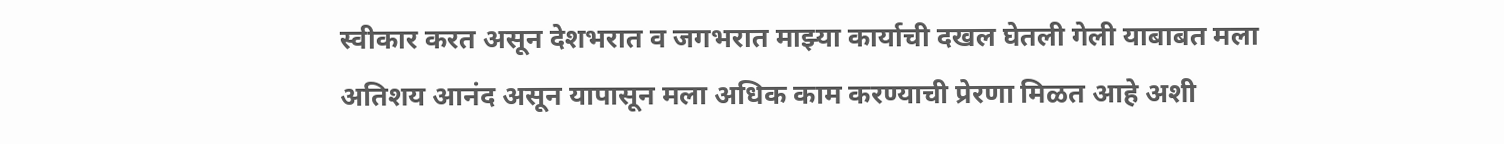स्वीकार करत असून देशभरात व जगभरात माझ्या कार्याची दखल घेतली गेली याबाबत मला अतिशय आनंद असून यापासून मला अधिक काम करण्याची प्रेरणा मिळत आहे अशी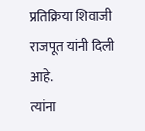प्रतिक्रिया शिवाजी राजपूत यांनी दिली आहे.
त्यांना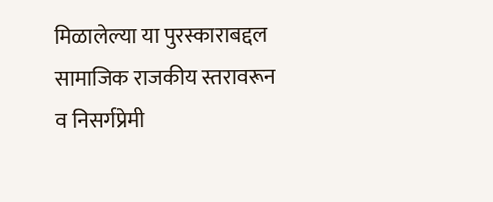मिळालेल्या या पुरस्काराबद्दल सामाजिक राजकीय स्तरावरून व निसर्गप्रेमी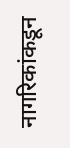नागरिकांकडून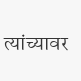त्यांच्यावर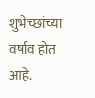शुभेच्छांच्या वर्षाव होत आहे.